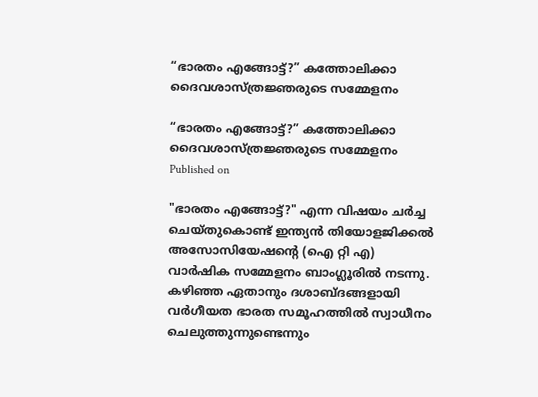“ഭാരതം എങ്ങോട്ട്?” കത്തോലിക്കാ ദൈവശാസ്ത്രജ്ഞരുടെ സമ്മേളനം

“ഭാരതം എങ്ങോട്ട്?” കത്തോലിക്കാ ദൈവശാസ്ത്രജ്ഞരുടെ സമ്മേളനം
Published on

"ഭാരതം എങ്ങോട്ട്?" എന്ന വിഷയം ചര്‍ച്ച ചെയ്തുകൊണ്ട് ഇന്ത്യന്‍ തിയോളജിക്കല്‍ അസോസിയേഷന്‍റെ (ഐ റ്റി എ) വാര്‍ഷിക സമ്മേളനം ബാംഗ്ലൂരില്‍ നടന്നു. കഴിഞ്ഞ ഏതാനും ദശാബ്ദങ്ങളായി വര്‍ഗീയത ഭാരത സമൂഹത്തില്‍ സ്വാധീനം ചെലുത്തുന്നുണ്ടെന്നും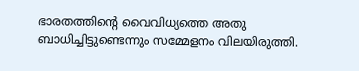ഭാരതത്തിന്‍റെ വൈവിധ്യത്തെ അതു ബാധിച്ചിട്ടുണ്ടെന്നും സമ്മേളനം വിലയിരുത്തി.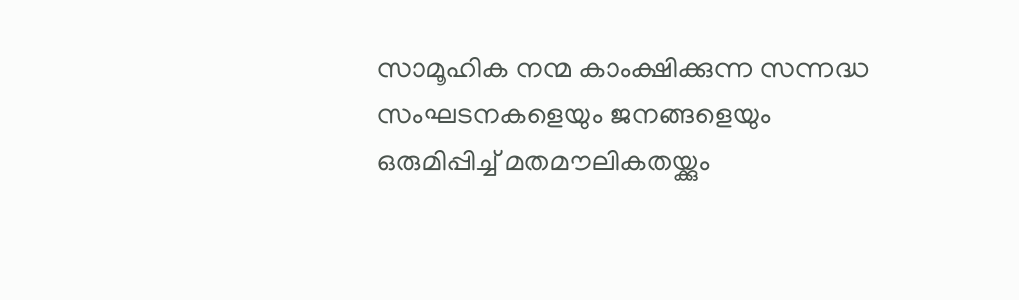സാമൂഹിക നന്മ കാംക്ഷിക്കുന്ന സന്നദ്ധ സംഘടനകളെയും ജനങ്ങളെയും ഒരുമിപ്പിച്ച് മതമൗലികതയ്ക്കും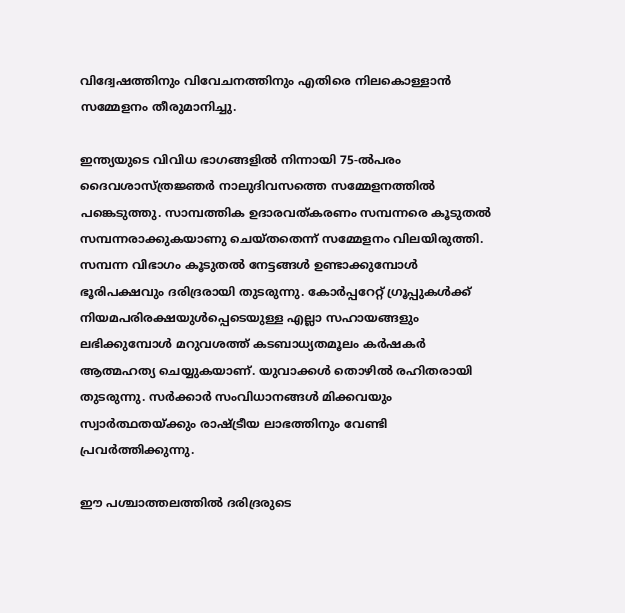വിദ്വേഷത്തിനും വിവേചനത്തിനും എതിരെ നിലകൊള്ളാന്‍ സമ്മേളനം തീരുമാനിച്ചു.

ഇന്ത്യയുടെ വിവിധ ഭാഗങ്ങളില്‍ നിന്നായി 75-ല്‍പരം ദൈവശാസ്ത്രജ്ഞര്‍ നാലുദിവസത്തെ സമ്മേളനത്തില്‍ പങ്കെടുത്തു. സാമ്പത്തിക ഉദാരവത്കരണം സമ്പന്നരെ കൂടുതല്‍ സമ്പന്നരാക്കുകയാണു ചെയ്തതെന്ന് സമ്മേളനം വിലയിരുത്തി. സമ്പന്ന വിഭാഗം കൂടുതല്‍ നേട്ടങ്ങള്‍ ഉണ്ടാക്കുമ്പോള്‍ ഭൂരിപക്ഷവും ദരിദ്രരായി തുടരുന്നു. കോര്‍പ്പറേറ്റ് ഗ്രൂപ്പുകള്‍ക്ക് നിയമപരിരക്ഷയുള്‍പ്പെടെയുള്ള എല്ലാ സഹായങ്ങളും ലഭിക്കുമ്പോള്‍ മറുവശത്ത് കടബാധ്യതമൂലം കര്‍ഷകര്‍ ആത്മഹത്യ ചെയ്യുകയാണ്. യുവാക്കള്‍ തൊഴില്‍ രഹിതരായി തുടരുന്നു. സര്‍ക്കാര്‍ സംവിധാനങ്ങള്‍ മിക്കവയും സ്വാര്‍ത്ഥതയ്ക്കും രാഷ്ട്രീയ ലാഭത്തിനും വേണ്ടി പ്രവര്‍ത്തിക്കുന്നു.

ഈ പശ്ചാത്തലത്തില്‍ ദരിദ്രരുടെ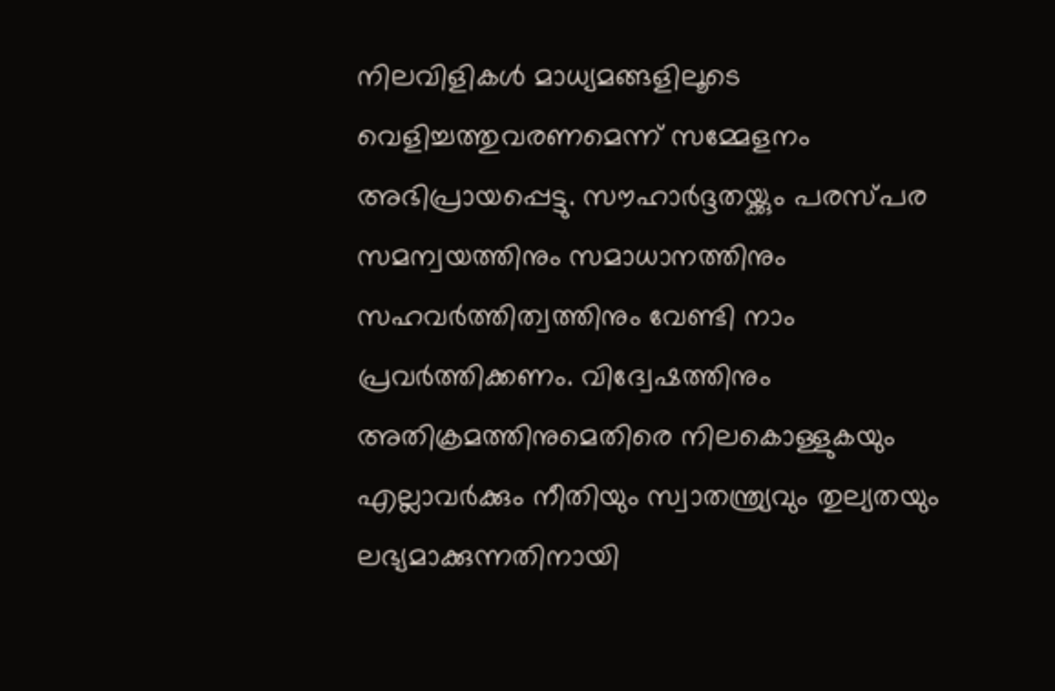നിലവിളികള്‍ മാധ്യമങ്ങളിലൂടെ വെളിച്ചത്തുവരണമെന്ന് സമ്മേളനം അഭിപ്രായപ്പെട്ടു. സൗഹാര്‍ദ്ദതയ്ക്കും പരസ്പര സമന്വയത്തിനും സമാധാനത്തിനും സഹവര്‍ത്തിത്വത്തിനും വേണ്ടി നാം പ്രവര്‍ത്തിക്കണം. വിദ്വേഷത്തിനും അതിക്രമത്തിനുമെതിരെ നിലകൊള്ളുകയും എല്ലാവര്‍ക്കും നീതിയും സ്വാതന്ത്ര്യവും തുല്യതയും ലഭ്യമാക്കുന്നതിനായി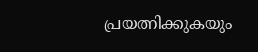പ്രയത്നിക്കുകയും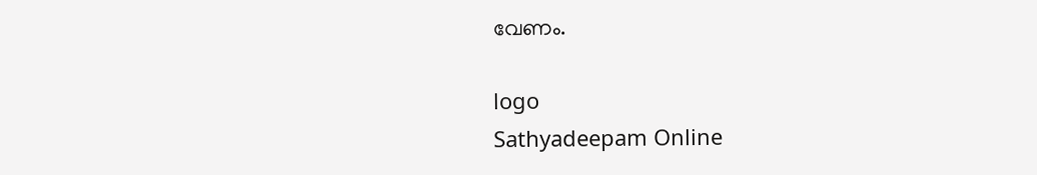വേണം.

logo
Sathyadeepam Online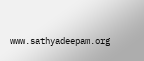www.sathyadeepam.org